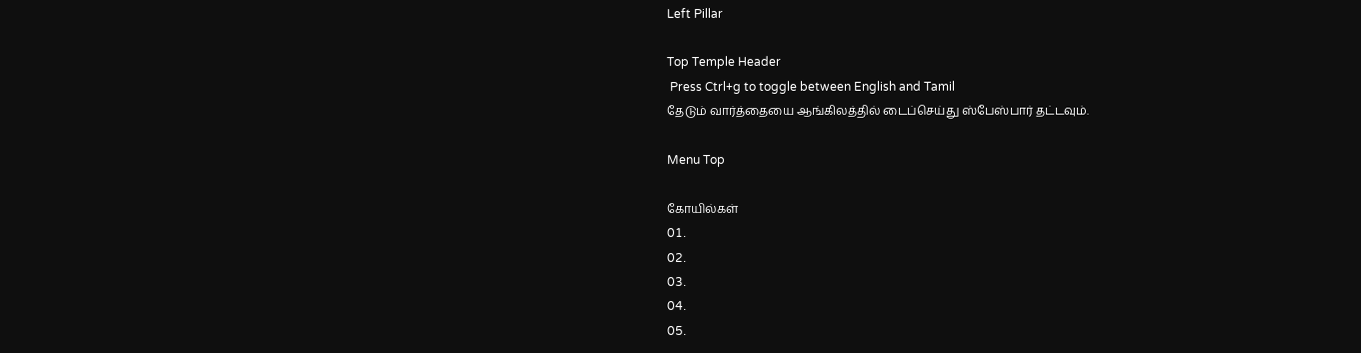Left Pillar

Top Temple Header
 Press Ctrl+g to toggle between English and Tamil
தேடும் வார்த்தையை ஆங்கிலத்தில் டைப்செய்து ஸ்பேஸ்பார் தட்டவும்.

Menu Top

கோயில்கள்
01.
02.
03.
04.
05.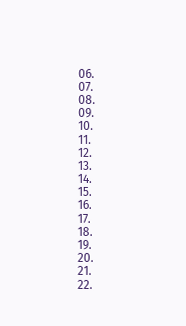06.
07.
08.
09.
10.
11.
12.
13.
14.
15.
16.
17.
18.
19.
20.
21.
22.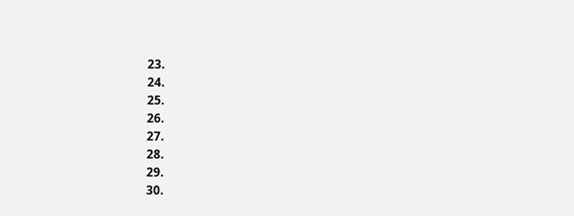23.
24.
25.
26.
27.
28.
29.
30.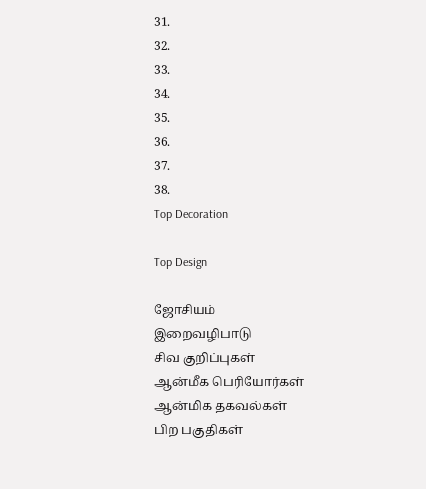31.
32.
33.
34.
35.
36.
37.
38.
Top Decoration

Top Design

ஜோசியம்
இறைவழிபாடு
சிவ குறிப்புகள்
ஆன்மீக பெரியோர்கள்
ஆன்மிக தகவல்கள்
பிற பகுதிகள்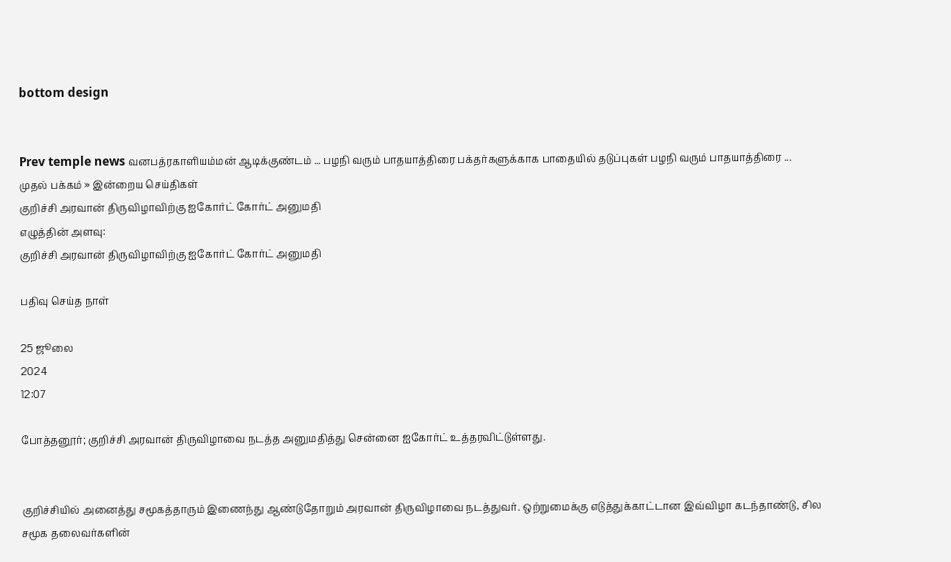bottom design


Prev temple news வனபத்ரகாளியம்மன் ஆடிக்குண்டம் ... பழநி வரும் பாதயாத்திரை பக்தர்களுக்காக பாதையில் தடுப்புகள் பழநி வரும் பாதயாத்திரை ...
முதல் பக்கம் » இன்றைய செய்திகள்
குறிச்சி அரவான் திருவிழாவிற்கு ஐகோர்ட் கோர்ட் அனுமதி
எழுத்தின் அளவு:
குறிச்சி அரவான் திருவிழாவிற்கு ஐகோர்ட் கோர்ட் அனுமதி

பதிவு செய்த நாள்

25 ஜூலை
2024
12:07

போத்தனூர்; குறிச்சி அரவான் திருவிழாவை நடத்த அனுமதித்து சென்னை ஐகோர்ட் உத்தரவிட்டுள்ளது.


குறிச்சியில் அனைத்து சமூகத்தாரும் இணைந்து ஆண்டுதோறும் அரவான் திருவிழாவை நடத்துவர். ஒற்றுமைக்கு எடுத்துக்காட்டான இவ்விழா கடந்தாண்டு, சில சமூக தலைவர்களின்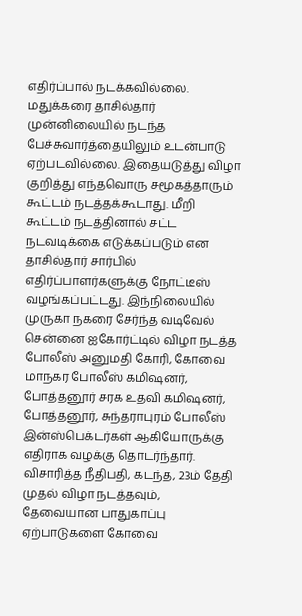எதிர்ப்பால் நடக்கவில்லை. மதுக்கரை தாசில்தார் முன்னிலையில் நடந்த பேச்சுவார்த்தையிலும் உடன்பாடு ஏற்படவில்லை. இதையடுத்து விழா குறித்து எந்தவொரு சமூகத்தாரும் கூட்டம் நடத்தக்கூடாது. மீறி கூட்டம் நடத்தினால் சட்ட நடவடிக்கை எடுக்கப்படும் என தாசில்தார் சார்பில் எதிர்ப்பாளர்களுக்கு நோட்டீஸ் வழங்கப்பட்டது. இந்நிலையில் முருகா நகரை சேர்ந்த வடிவேல் சென்னை ஐகோர்ட்டில் விழா நடத்த போலீஸ் அனுமதி கோரி, கோவை மாநகர போலீஸ் கமிஷனர், போத்தனூர் சரக உதவி கமிஷனர், போத்தனூர், சுந்தராபுரம் போலீஸ் இன்ஸ்பெக்டர்கள் ஆகியோருக்கு எதிராக வழக்கு தொடர்ந்தார். விசாரித்த நீதிபதி, கடந்த, 23ம் தேதி முதல் விழா நடத்தவும், தேவையான பாதுகாப்பு ஏற்பாடுகளை கோவை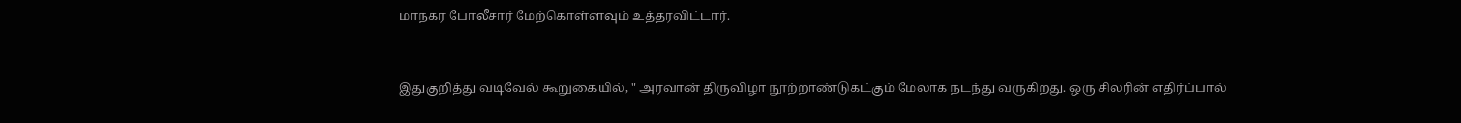மாநகர போலீசார் மேற்கொள்ளவும் உத்தரவிட்டார்.


இதுகுறித்து வடிவேல் கூறுகையில், " அரவான் திருவிழா நூற்றாண்டுகட்கும் மேலாக நடந்து வருகிறது. ஒரு சிலரின் எதிர்ப்பால்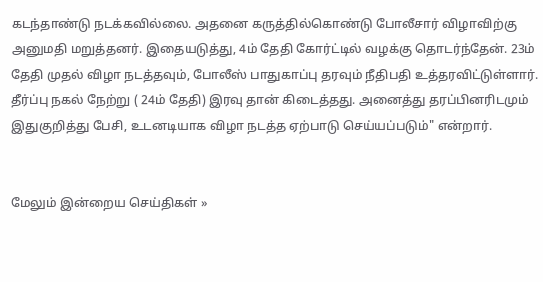கடந்தாண்டு நடக்கவில்லை. அதனை கருத்தில்கொண்டு போலீசார் விழாவிற்கு அனுமதி மறுத்தனர். இதையடுத்து, 4ம் தேதி கோர்ட்டில் வழக்கு தொடர்ந்தேன். 23ம் தேதி முதல் விழா நடத்தவும், போலீஸ் பாதுகாப்பு தரவும் நீதிபதி உத்தரவிட்டுள்ளார். தீர்ப்பு நகல் நேற்று ( 24ம் தேதி) இரவு தான் கிடைத்தது. அனைத்து தரப்பினரிடமும் இதுகுறித்து பேசி, உடனடியாக விழா நடத்த ஏற்பாடு செய்யப்படும்" என்றார்.


மேலும் இன்றைய செய்திகள் »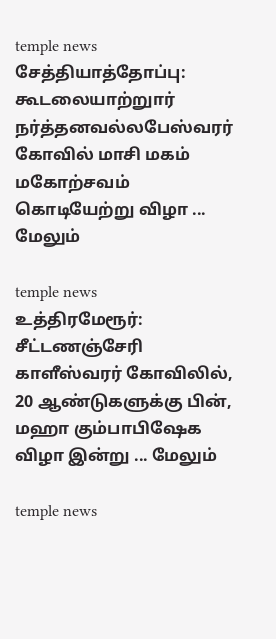temple news
சேத்தியாத்தோப்பு: கூடலையாற்றுார் நர்த்தனவல்லபேஸ்வரர் கோவில் மாசி மகம் மகோற்சவம் கொடியேற்று விழா ... மேலும்

temple news
உத்திரமேரூர்: சீட்டணஞ்சேரி காளீஸ்வரர் கோவிலில், 20 ஆண்டுகளுக்கு பின், மஹா கும்பாபிஷேக விழா இன்று ... மேலும்

temple news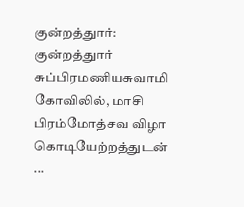குன்றத்துார்: குன்றத்துார் சுப்பிரமணியசுவாமி கோவிலில், மாசி பிரம்மோத்சவ விழா கொடியேற்றத்துடன் ...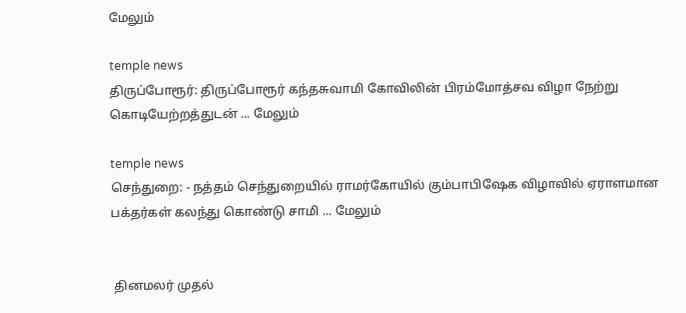மேலும்

temple news
திருப்போரூர்: திருப்போரூர் கந்தசுவாமி கோவிலின் பிரம்மோத்சவ விழா நேற்று கொடியேற்றத்துடன் ... மேலும்

temple news
செந்துறை: - நத்தம் செந்துறையில் ராமர்கோயில் கும்பாபிஷேக விழாவில் ஏராளமான பக்தர்கள் கலந்து கொண்டு சாமி ... மேலும்


 தினமலர் முதல்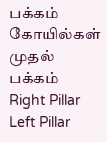பக்கம்   கோயில்கள் முதல் பக்கம்
Right Pillar
Left Pillar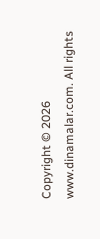Copyright © 2026 www.dinamalar.com. All rights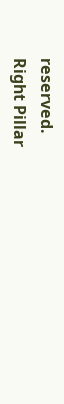reserved.
Right Pillar